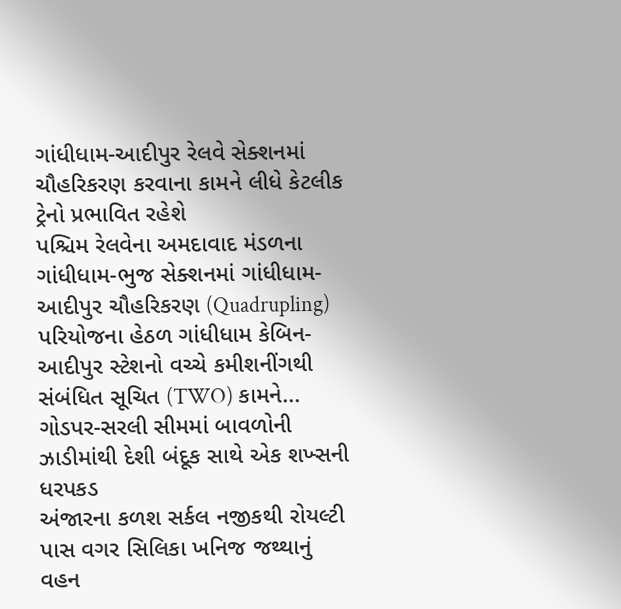ગાંધીધામ-આદીપુર રેલવે સેક્શનમાં ચૌહરિકરણ કરવાના કામને લીધે કેટલીક ટ્રેનો પ્રભાવિત રહેશે
પશ્ચિમ રેલવેના અમદાવાદ મંડળના ગાંધીધામ-ભુજ સેક્શનમાં ગાંધીધામ-આદીપુર ચૌહરિકરણ (Quadrupling) પરિયોજના હેઠળ ગાંધીધામ કેબિન-આદીપુર સ્ટેશનો વચ્ચે કમીશનીંગથી સંબંધિત સૂચિત (TWO) કામને...
ગોડપર-સરલી સીમમાં બાવળોની ઝાડીમાંથી દેશી બંદૂક સાથે એક શખ્સની ધરપકડ
અંજારના કળશ સર્કલ નજીકથી રોયલ્ટી પાસ વગર સિલિકા ખનિજ જથ્થાનું વહન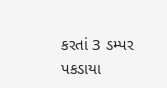કરતાં 3 ડમ્પર પકડાયા